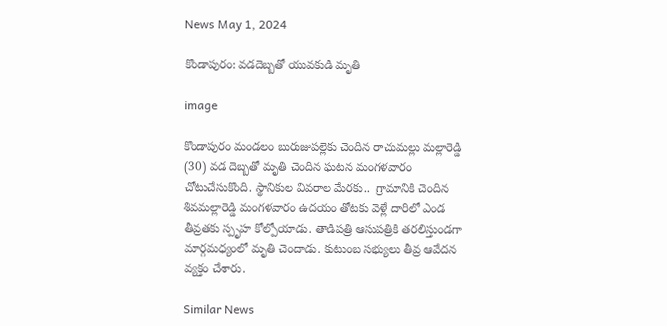News May 1, 2024

కొండాపురం: వడదెబ్బతో యువకుడి మృతి

image

కొండాపురం మండలం బురుజుపల్లెకు చెందిన రాచుమల్లు మల్లారెడ్డి (30) వడ దెబ్బతో మృతి చెందిన ఘటన మంగళవారం చోటుచేసుకొంది. స్థానికుల వివరాల మేరకు..  గ్రామానికి చెందిన శివమల్లారెడ్డి మంగళవారం ఉదయం తోటకు వెళ్లే దారిలో ఎండ తీవ్రతకు స్పృహ కోల్పోయాడు. తాడిపత్రి ఆసుపత్రికి తరలిస్తుండగా మార్గమధ్యంలో మృతి చెందాడు. కుటుంబ సభ్యులు తీవ్ర ఆవేదన వ్యక్తం చేశారు.

Similar News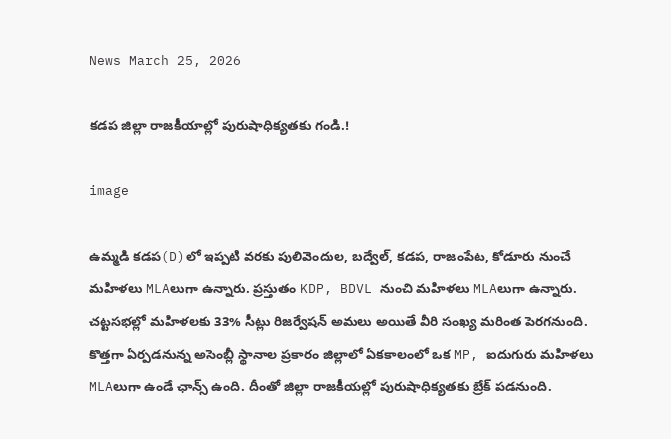News March 25, 2026

కడప జిల్లా రాజకీయాల్లో పురుషాధిక్యతకు గండి.!

image

ఉమ్మడి కడప(D)లో ఇప్పటి వరకు పులివెందుల, బద్వేల్, కడప, రాజంపేట, కోడూరు నుంచే మహిళలు MLAలుగా ఉన్నారు. ప్రస్తుతం KDP, BDVL నుంచి మహిళలు MLAలుగా ఉన్నారు. చట్టసభల్లో మహిళలకు 33% సీట్లు రిజర్వేషన్ అమలు అయితే వీరి సంఖ్య మరింత పెరగనుంది. కొత్తగా ఏర్పడనున్న అసెంబ్లీ స్థానాల ప్రకారం జిల్లాలో ఏకకాలంలో ఒక MP, ఐదుగురు మహిళలు MLAలుగా ఉండే ఛాన్స్ ఉంది. దీంతో జిల్లా రాజకీయల్లో పురుషాధిక్యతకు బ్రేక్ పడనుంది.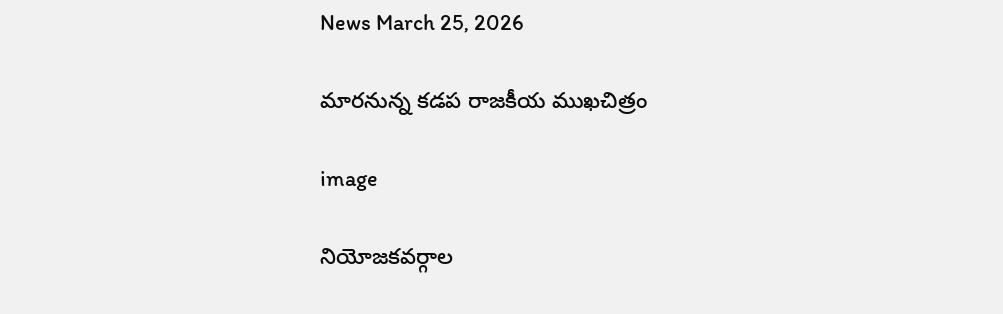News March 25, 2026

మారనున్న కడప రాజకీయ ముఖచిత్రం

image

నియోజకవర్గాల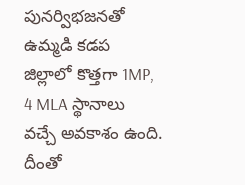పునర్విభజనతో ఉమ్మడి కడప జిల్లాలో కొత్తగా 1MP, 4 MLA స్థానాలు వచ్చే అవకాశం ఉంది. దీంతో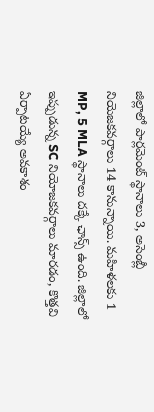జిల్లాలో పార్లమెంట్ స్థానాలు 3, అసెంబ్లీ నియెజకవర్గాలు 14 కానున్నాయి. మహిళలకు 1 MP, 5 MLA స్థానాలు దక్కే ఛాన్స్ ఉంది. జిల్లాలో ఇప్పుడున్న SC నియోజకవర్గాలు మారడం, కొత్తవి ఏర్పాటయ్యే అవకాశం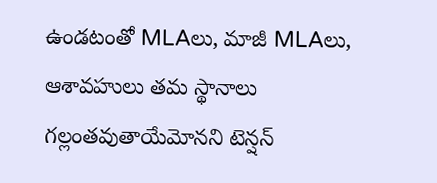ఉండటంతో MLAలు, మాజీ MLAలు, ఆశావహులు తమ స్థానాలు గల్లంతవుతాయేమోనని టెన్షన్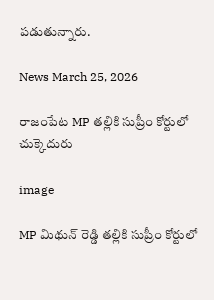పడుతున్నారు.

News March 25, 2026

రాజంపేట MP తల్లికి సుప్రీం కోర్టులో చుక్కెదురు

image

MP మిథున్ రెడ్డి తల్లికి సుప్రీం కోర్టులో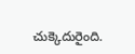చుక్కెదురైంది.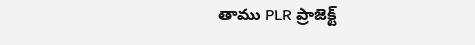తాము PLR ప్రాజెక్ట్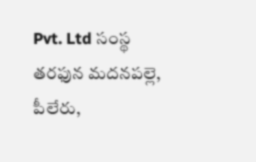Pvt. Ltd సంస్థ తరఫున మదనపల్లె, పీలేరు,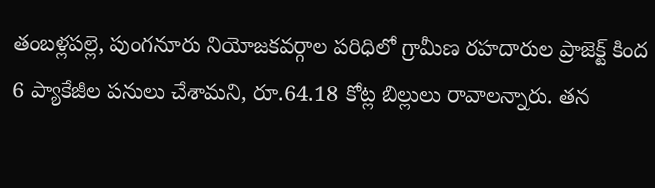తంబళ్లపల్లె, పుంగనూరు నియోజకవర్గాల పరిధిలో గ్రామీణ రహదారుల ప్రాజెక్ట్ కింద 6 ప్యాకేజీల పనులు చేశామని, రూ.64.18 కోట్ల బిల్లులు రావాలన్నారు. తన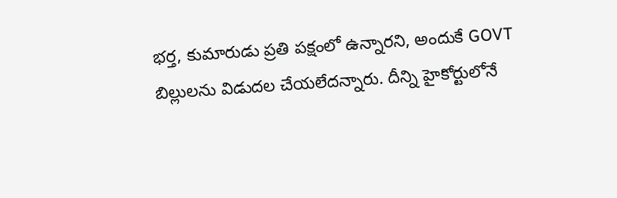భర్త, కుమారుడు ప్రతి పక్షంలో ఉన్నారని, అందుకే GOVT బిల్లులను విడుదల చేయలేదన్నారు. దీన్ని హైకోర్టులోనే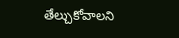తేల్చుకోవాలని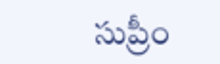సుప్రీం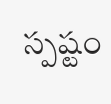స్పష్టం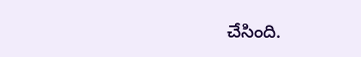చేసింది.